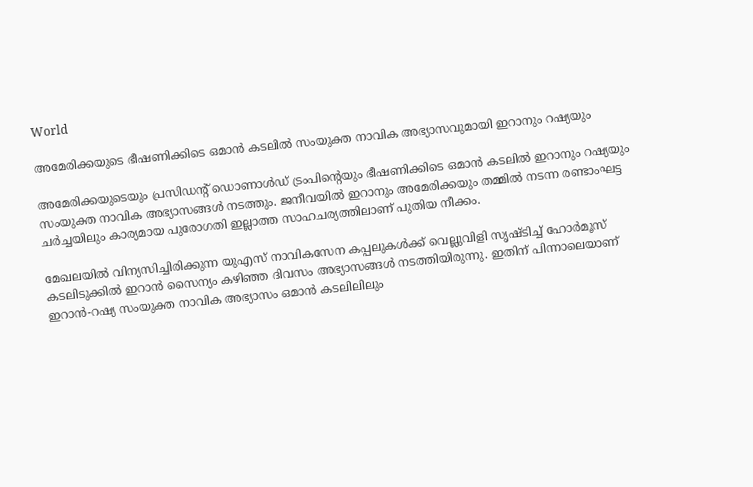World

അമേരിക്കയുടെ ഭീഷണിക്കിടെ ഒമാൻ കടലിൽ സംയുക്ത നാവിക അഭ്യാസവുമായി ഇറാനും റഷ്യയും

അമേരിക്കയുടെയും പ്രസിഡന്റ് ഡൊണാൾഡ് ട്രംപിന്റെയും ഭീഷണിക്കിടെ ഒമാൻ കടലിൽ ഇറാനും റഷ്യയും സംയുക്ത നാവിക അഭ്യാസങ്ങൾ നടത്തും. ജനീവയിൽ ഇറാനും അമേരിക്കയും തമ്മിൽ നടന്ന രണ്ടാംഘട്ട ചർച്ചയിലും കാര്യമായ പുരോഗതി ഇല്ലാത്ത സാഹചര്യത്തിലാണ് പുതിയ നീക്കം.

മേഖലയിൽ വിന്യസിച്ചിരിക്കുന്ന യുഎസ് നാവികസേന കപ്പലുകൾക്ക് വെല്ലുവിളി സൃഷ്ടിച്ച് ഹോർമൂസ് കടലിടുക്കിൽ ഇറാൻ സൈന്യം കഴിഞ്ഞ ദിവസം അഭ്യാസങ്ങൾ നടത്തിയിരുന്നു. ഇതിന് പിന്നാലെയാണ് ഇറാൻ-റഷ്യ സംയുക്ത നാവിക അഭ്യാസം ഒമാൻ കടലിലിലും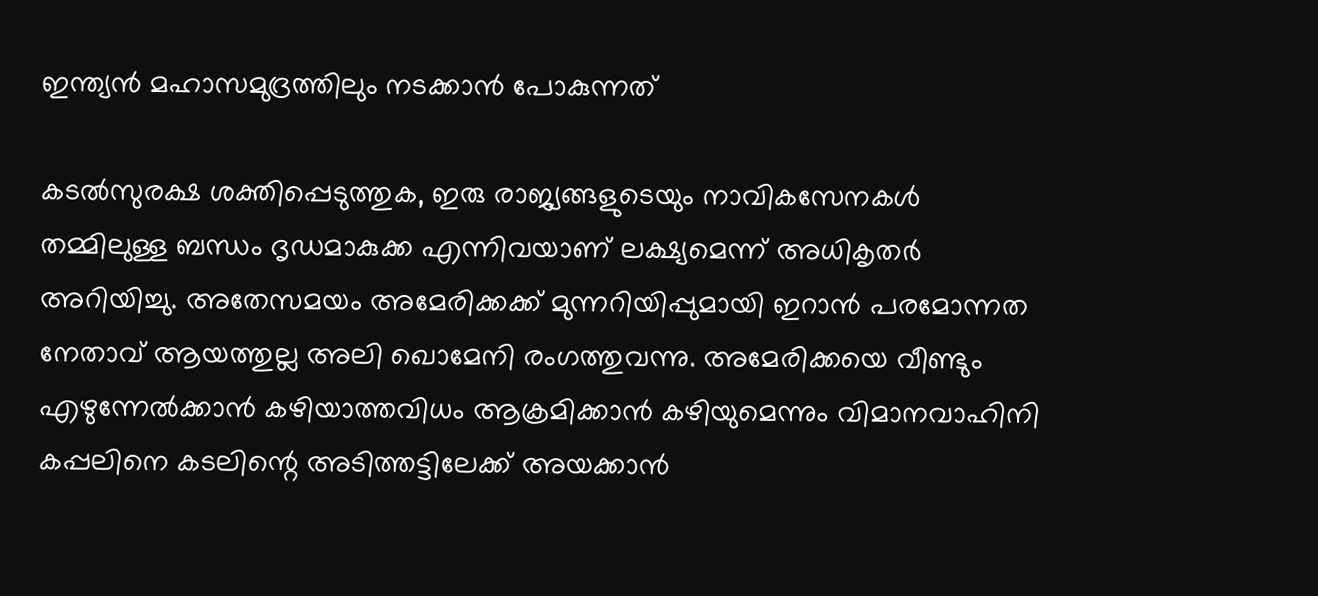ഇന്ത്യൻ മഹാസമുദ്രത്തിലും നടക്കാൻ പോകുന്നത്

കടൽസുരക്ഷ ശക്തിപ്പെടുത്തുക, ഇരു രാജ്യങ്ങളുടെയും നാവികസേനകൾ തമ്മിലുള്ള ബന്ധം ദൃഡമാകുക്ക എന്നിവയാണ് ലക്ഷ്യമെന്ന് അധികൃതർ അറിയിച്ചു. അതേസമയം അമേരിക്കക്ക് മുന്നറിയിപ്പുമായി ഇറാൻ പരമോന്നത നേതാവ് ആയത്തുല്ല അലി ഖൊമേനി രംഗത്തുവന്നു. അമേരിക്കയെ വീണ്ടും എഴുന്നേൽക്കാൻ കഴിയാത്തവിധം ആക്രമിക്കാൻ കഴിയുമെന്നും വിമാനവാഹിനി കപ്പലിനെ കടലിന്റെ അടിത്തട്ടിലേക്ക് അയക്കാൻ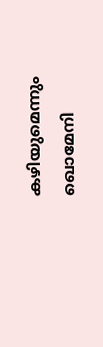കഴിയുമെന്നും ഖൊമേനി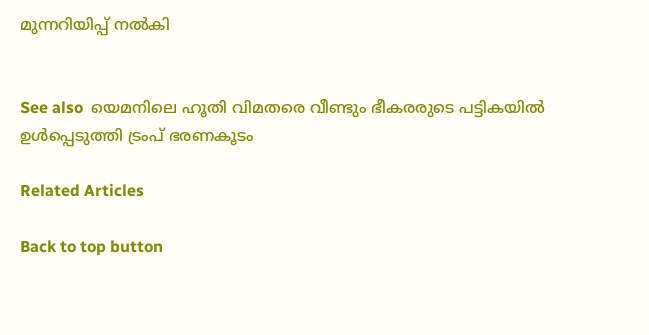മുന്നറിയിപ്പ് നൽകി


See also  യെമനിലെ ഹൂതി വിമതരെ വീണ്ടും ഭീകരരുടെ പട്ടികയിൽ ഉൾപ്പെടുത്തി ട്രംപ് ഭരണകൂടം

Related Articles

Back to top button